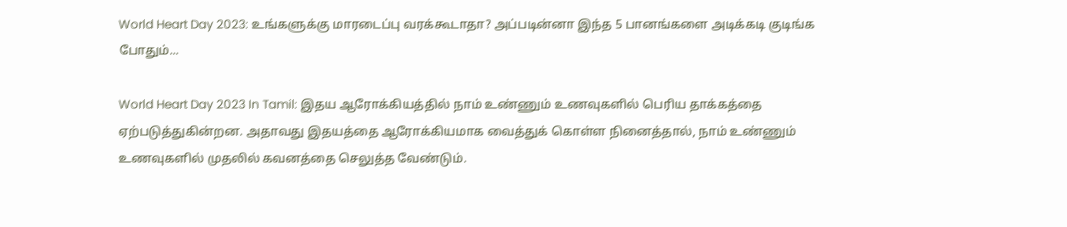World Heart Day 2023: உங்களுக்கு மாரடைப்பு வரக்கூடாதா? அப்படின்னா இந்த 5 பானங்களை அடிக்கடி குடிங்க போதும்...

World Heart Day 2023 In Tamil: இதய ஆரோக்கியத்தில் நாம் உண்ணும் உணவுகளில் பெரிய தாக்கத்தை ஏற்படுத்துகின்றன. அதாவது இதயத்தை ஆரோக்கியமாக வைத்துக் கொள்ள நினைத்தால், நாம் உண்ணும் உணவுகளில் முதலில் கவனத்தை செலுத்த வேண்டும்.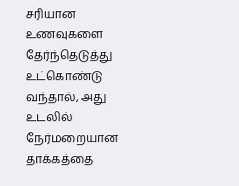சரியான உணவுகளை தேர்ந்தெடுத்து உட்கொண்டு வந்தால், அது உடலில் நேர்மறையான தாக்கத்தை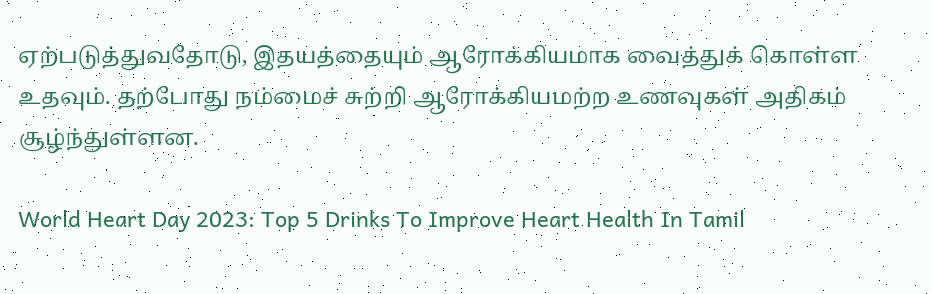ஏற்படுத்துவதோடு, இதயத்தையும் ஆரோக்கியமாக வைத்துக் கொள்ள உதவும். தற்போது நம்மைச் சுற்றி ஆரோக்கியமற்ற உணவுகள் அதிகம் சூழ்ந்துள்ளன.

World Heart Day 2023: Top 5 Drinks To Improve Heart Health In Tamil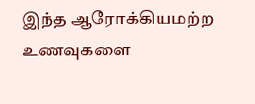இந்த ஆரோக்கியமற்ற உணவுகளை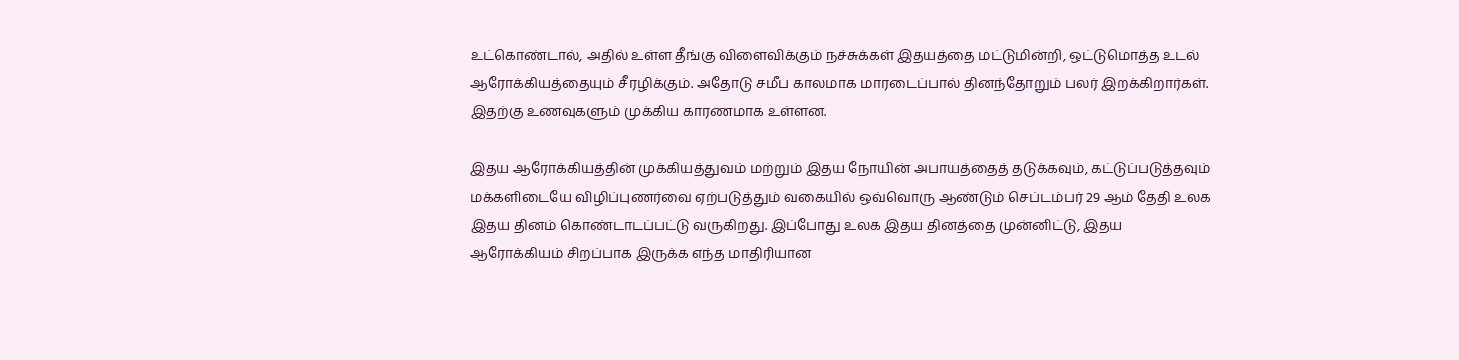உட்கொண்டால், அதில் உள்ள தீங்கு விளைவிக்கும் நச்சுக்கள் இதயத்தை மட்டுமின்றி, ஒட்டுமொத்த உடல் ஆரோக்கியத்தையும் சீரழிக்கும். அதோடு சமீப காலமாக மாரடைப்பால் தினந்தோறும் பலர் இறக்கிறார்கள். இதற்கு உணவுகளும் முக்கிய காரணமாக உள்ளன.

இதய ஆரோக்கியத்தின் முக்கியத்துவம் மற்றும் இதய நோயின் அபாயத்தைத் தடுக்கவும், கட்டுப்படுத்தவும் மக்களிடையே விழிப்புணர்வை ஏற்படுத்தும் வகையில் ஒவ்வொரு ஆண்டும் செப்டம்பர் 29 ஆம் தேதி உலக இதய தினம் கொண்டாடப்பட்டு வருகிறது. இப்போது உலக இதய தினத்தை முன்னிட்டு, இதய ஆரோக்கியம் சிறப்பாக இருக்க எந்த மாதிரியான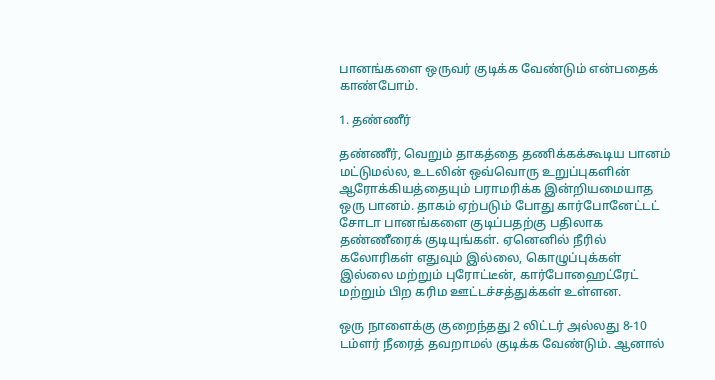பானங்களை ஒருவர் குடிக்க வேண்டும் என்பதைக் காண்போம்.

1. தண்ணீர்

தண்ணீர், வெறும் தாகத்தை தணிக்கக்கூடிய பானம் மட்டுமல்ல, உடலின் ஒவ்வொரு உறுப்புகளின் ஆரோக்கியத்தையும் பராமரிக்க இன்றியமையாத ஒரு பானம். தாகம் ஏற்படும் போது கார்போனேட்டட் சோடா பானங்களை குடிப்பதற்கு பதிலாக தண்ணீரைக் குடியுங்கள். ஏனெனில் நீரில் கலோரிகள் எதுவும் இல்லை, கொழுப்புக்கள் இல்லை மற்றும் புரோட்டீன், கார்போஹைட்ரேட் மற்றும் பிற கரிம ஊட்டச்சத்துக்கள் உள்ளன.

ஒரு நாளைக்கு குறைந்தது 2 லிட்டர் அல்லது 8-10 டம்ளர் நீரைத் தவறாமல் குடிக்க வேண்டும். ஆனால்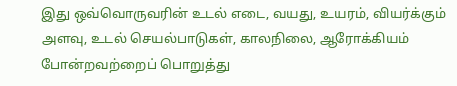இது ஒவ்வொருவரின் உடல் எடை, வயது, உயரம், வியர்க்கும் அளவு, உடல் செயல்பாடுகள், காலநிலை, ஆரோக்கியம் போன்றவற்றைப் பொறுத்து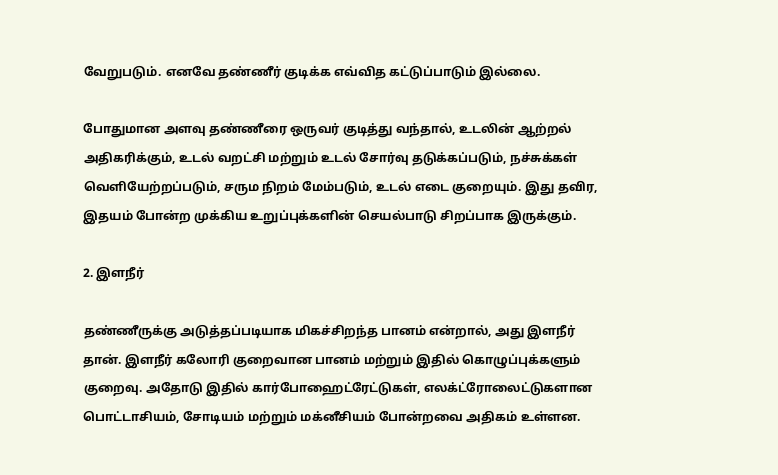வேறுபடும். எனவே தண்ணீர் குடிக்க எவ்வித கட்டுப்பாடும் இல்லை.

போதுமான அளவு தண்ணீரை ஒருவர் குடித்து வந்தால், உடலின் ஆற்றல் அதிகரிக்கும், உடல் வறட்சி மற்றும் உடல் சோர்வு தடுக்கப்படும், நச்சுக்கள் வெளியேற்றப்படும், சரும நிறம் மேம்படும், உடல் எடை குறையும். இது தவிர, இதயம் போன்ற முக்கிய உறுப்புக்களின் செயல்பாடு சிறப்பாக இருக்கும்.

2. இளநீர்

தண்ணீருக்கு அடுத்தப்படியாக மிகச்சிறந்த பானம் என்றால், அது இளநீர் தான். இளநீர் கலோரி குறைவான பானம் மற்றும் இதில் கொழுப்புக்களும் குறைவு. அதோடு இதில் கார்போஹைட்ரேட்டுகள், எலக்ட்ரோலைட்டுகளான பொட்டாசியம், சோடியம் மற்றும் மக்னீசியம் போன்றவை அதிகம் உள்ளன.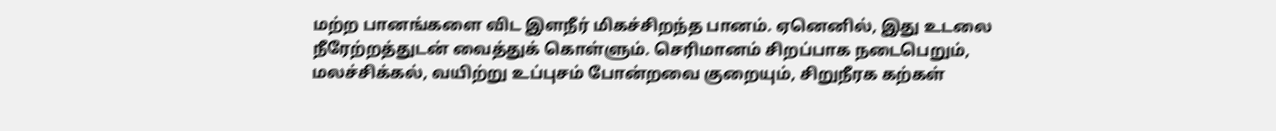மற்ற பானங்களை விட இளநீர் மிகச்சிறந்த பானம். ஏனெனில், இது உடலை நீரேற்றத்துடன் வைத்துக் கொள்ளும். செரிமானம் சிறப்பாக நடைபெறும், மலச்சிக்கல், வயிற்று உப்புசம் போன்றவை குறையும், சிறுநீரக கற்கள்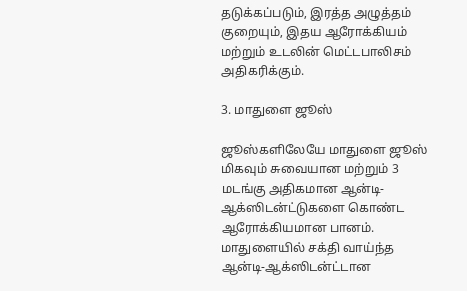தடுக்கப்படும், இரத்த அழுத்தம் குறையும், இதய ஆரோக்கியம் மற்றும் உடலின் மெட்டபாலிசம் அதிகரிக்கும்.

3. மாதுளை ஜூஸ்

ஜூஸ்களிலேயே மாதுளை ஜூஸ் மிகவும் சுவையான மற்றும் 3 மடங்கு அதிகமான ஆன்டி-ஆக்ஸிடன்ட்டுகளை கொண்ட ஆரோக்கியமான பானம். மாதுளையில் சக்தி வாய்ந்த ஆன்டி-ஆக்ஸிடன்ட்டான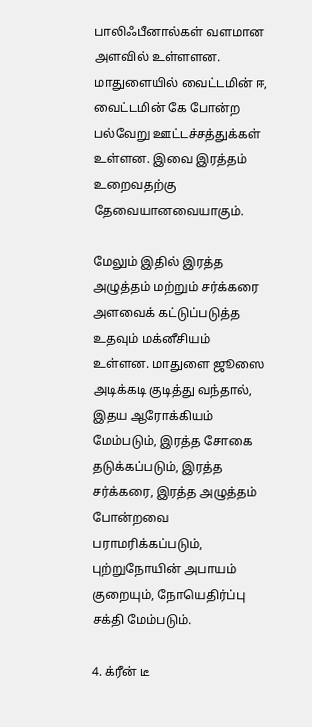பாலிஃபீனால்கள் வளமான அளவில் உள்ளளன. மாதுளையில் வைட்டமின் ஈ, வைட்டமின் கே போன்ற பல்வேறு ஊட்டச்சத்துக்கள் உள்ளன. இவை இரத்தம் உறைவதற்கு தேவையானவையாகும்.

மேலும் இதில் இரத்த அழுத்தம் மற்றும் சர்க்கரை அளவைக் கட்டுப்படுத்த உதவும் மக்னீசியம் உள்ளன. மாதுளை ஜூஸை அடிக்கடி குடித்து வந்தால், இதய ஆரோக்கியம் மேம்படும், இரத்த சோகை தடுக்கப்படும், இரத்த சர்க்கரை, இரத்த அழுத்தம் போன்றவை பராமரிக்கப்படும், புற்றுநோயின் அபாயம் குறையும், நோயெதிர்ப்பு சக்தி மேம்படும்.

4. க்ரீன் டீ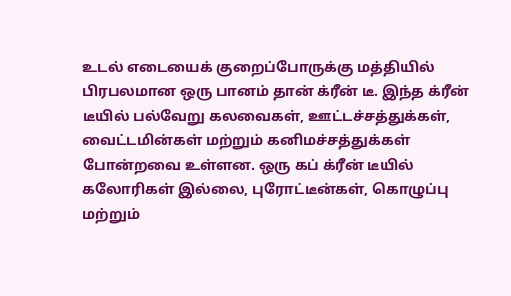உடல் எடையைக் குறைப்போருக்கு மத்தியில் பிரபலமான ஒரு பானம் தான் க்ரீன் டீ. இந்த க்ரீன் டீயில் பல்வேறு கலவைகள், ஊட்டச்சத்துக்கள், வைட்டமின்கள் மற்றும் கனிமச்சத்துக்கள் போன்றவை உள்ளன. ஒரு கப் க்ரீன் டீயில் கலோரிகள் இல்லை, புரோட்டீன்கள், கொழுப்பு மற்றும்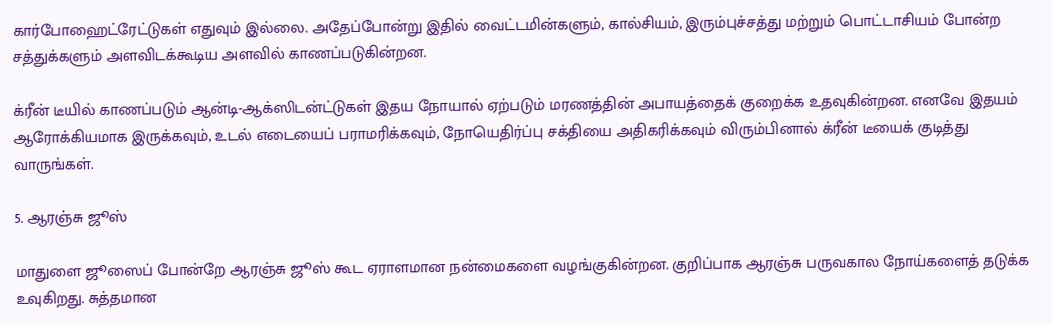கார்போஹைட்ரேட்டுகள் எதுவும் இல்லை. அதேப்போன்று இதில் வைட்டமின்களும், கால்சியம், இரும்புச்சத்து மற்றும் பொட்டாசியம் போன்ற சத்துக்களும் அளவிடக்கூடிய அளவில் காணப்படுகின்றன.

க்ரீன் டீயில் காணப்படும் ஆன்டி-ஆக்ஸிடன்ட்டுகள் இதய நோயால் ஏற்படும் மரணத்தின் அபாயத்தைக் குறைக்க உதவுகின்றன. எனவே இதயம் ஆரோக்கியமாக இருக்கவும், உடல் எடையைப் பராமரிக்கவும், நோயெதிர்ப்பு சக்தியை அதிகரிக்கவும் விரும்பினால் க்ரீன் டீயைக் குடித்து வாருங்கள்.

5. ஆரஞ்சு ஜூஸ்

மாதுளை ஜூஸைப் போன்றே ஆரஞ்சு ஜூஸ் கூட ஏராளமான நன்மைகளை வழங்குகின்றன. குறிப்பாக ஆரஞ்சு பருவகால நோய்களைத் தடுக்க உவுகிறது. சுத்தமான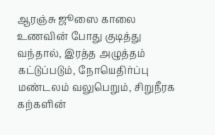ஆரஞ்சு ஜூஸை காலை உணவின் போது குடித்து வந்தால், இரத்த அழுத்தம் கட்டுப்படும், நோயெதிர்ப்பு மண்டலம் வலுபெறும், சிறுநீரக கற்களின்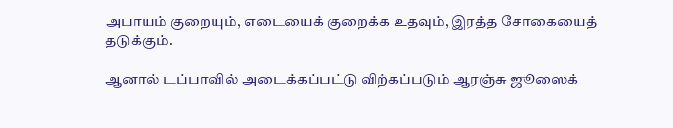அபாயம் குறையும், எடையைக் குறைக்க உதவும், இரத்த சோகையைத் தடுக்கும்.

ஆனால் டப்பாவில் அடைக்கப்பட்டு விற்கப்படும் ஆரஞ்சு ஜூஸைக்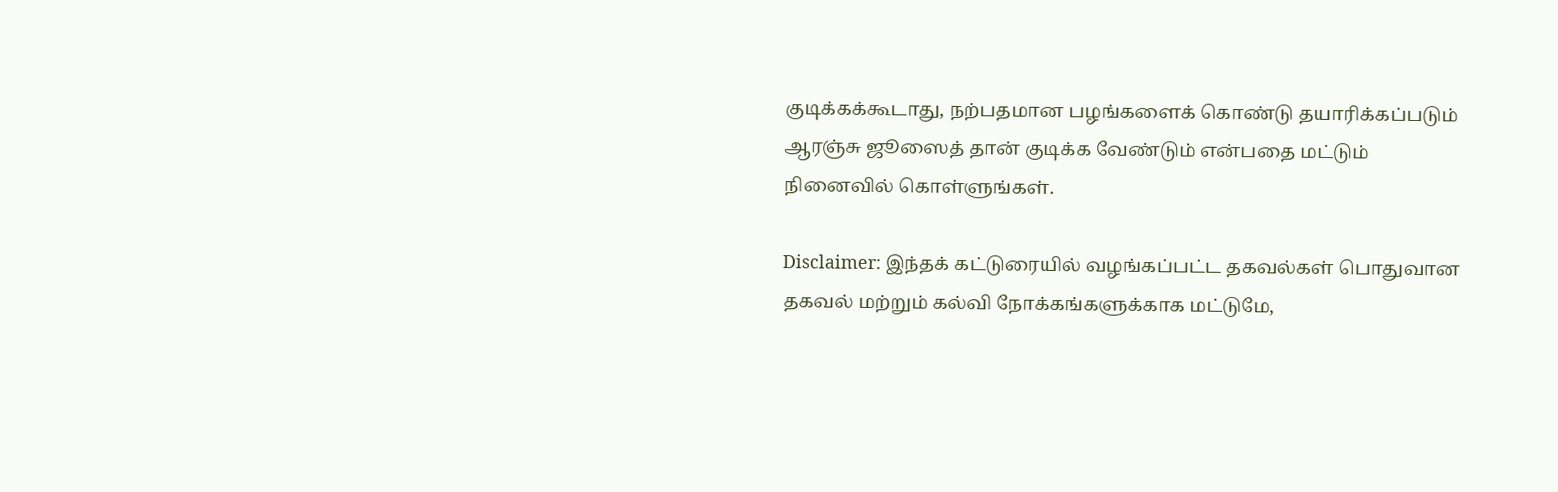குடிக்கக்கூடாது, நற்பதமான பழங்களைக் கொண்டு தயாரிக்கப்படும் ஆரஞ்சு ஜூஸைத் தான் குடிக்க வேண்டும் என்பதை மட்டும் நினைவில் கொள்ளுங்கள்.

Disclaimer: இந்தக் கட்டுரையில் வழங்கப்பட்ட தகவல்கள் பொதுவான தகவல் மற்றும் கல்வி நோக்கங்களுக்காக மட்டுமே,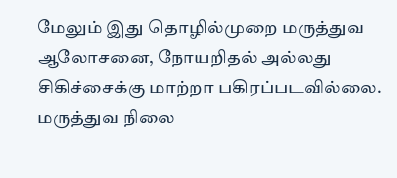மேலும் இது தொழில்முறை மருத்துவ ஆலோசனை, நோயறிதல் அல்லது சிகிச்சைக்கு மாற்றா பகிரப்படவில்லை. மருத்துவ நிலை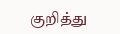குறித்து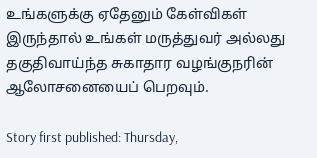உங்களுக்கு ஏதேனும் கேள்விகள் இருந்தால் உங்கள் மருத்துவர் அல்லது தகுதிவாய்ந்த சுகாதார வழங்குநரின் ஆலோசனையைப் பெறவும்.

Story first published: Thursday,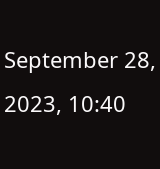September 28, 2023, 10:40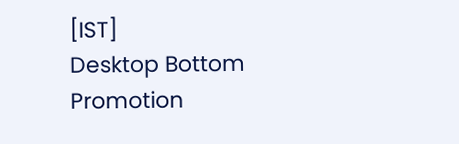[IST]
Desktop Bottom Promotion